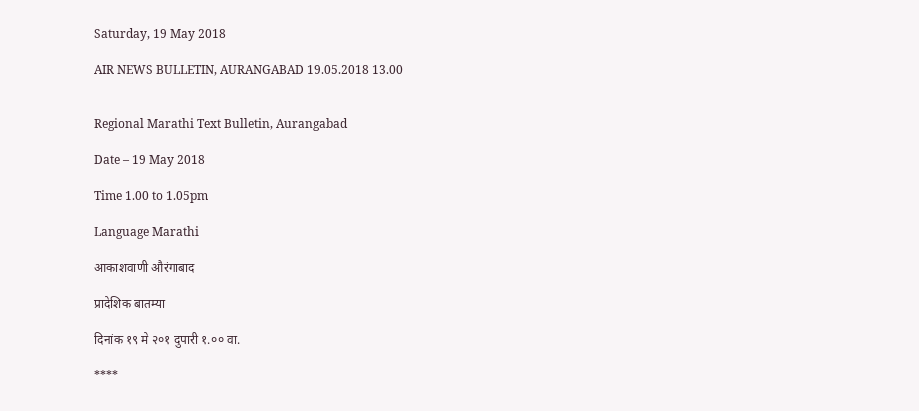Saturday, 19 May 2018

AIR NEWS BULLETIN, AURANGABAD 19.05.2018 13.00


Regional Marathi Text Bulletin, Aurangabad

Date – 19 May 2018

Time 1.00 to 1.05pm

Language Marathi

आकाशवाणी औरंगाबाद

प्रादेशिक बातम्या

दिनांक १९ मे २०१ दुपारी १.०० वा.

****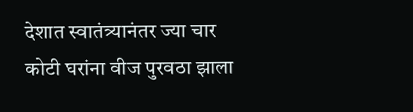देशात स्वातंत्र्यानंतर ज्या चार कोटी घरांना वीज पुरवठा झाला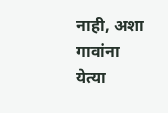नाही, अशा गावांना येत्या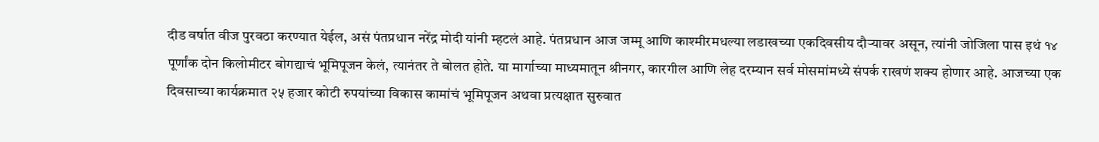दीड वर्षात वीज पुरवठा करण्यात येईल, असं पंतप्रधान नरेंद्र मोदी यांनी म्हटलं आहे. पंतप्रधान आज जम्मू आणि काश्मीरमधल्या लडाखच्या एकदिवसीय दौऱ्यावर असून, त्यांनी जोजिला पास इथं १४ पूर्णांक दोन किलोमीटर बोगद्याचं भूमिपूजन केलं, त्यानंतर ते बोलत होते. या मार्गाच्या माध्यमातून श्रीनगर, कारगील आणि लेह दरम्यान सर्व मोसमांमध्ये संपर्क राखणं शक्य होणार आहे. आजच्या एक दिवसाच्या कार्यक्रमात २५ हजार कोटी रुपयांच्या विकास कामांचं भूमिपूजन अथवा प्रत्यक्षात सुरुवात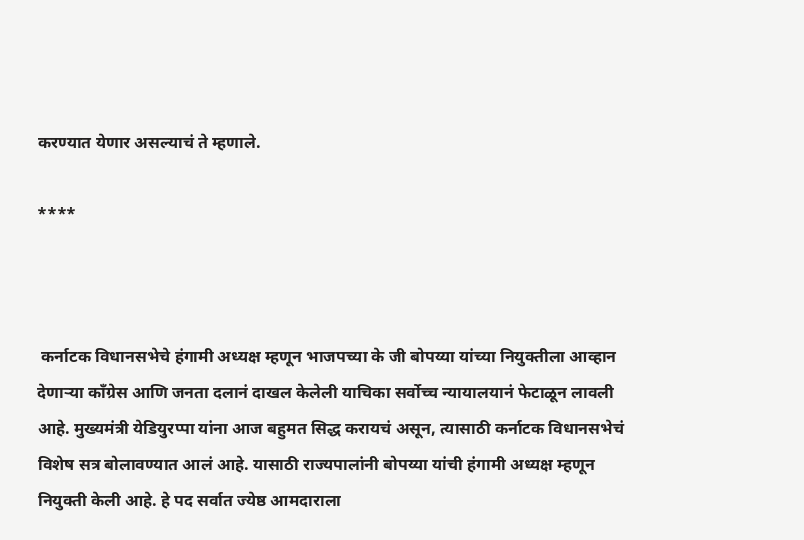करण्यात येणार असल्याचं ते म्हणाले.

****



 कर्नाटक विधानसभेचे हंगामी अध्यक्ष म्हणून भाजपच्या के जी बोपय्या यांच्या नियुक्तीला आव्हान देणाऱ्या काँग्रेस आणि जनता दलानं दाखल केलेली याचिका सर्वोच्च न्यायालयानं फेटाळून लावली आहे. मुख्यमंत्री येडियुरप्पा यांना आज बहुमत सिद्ध करायचं असून, त्यासाठी कर्नाटक विधानसभेचं विशेष सत्र बोलावण्यात आलं आहे. यासाठी राज्यपालांनी बोपय्या यांची हंगामी अध्यक्ष म्हणून नियुक्ती केली आहे. हे पद सर्वात ज्येष्ठ आमदाराला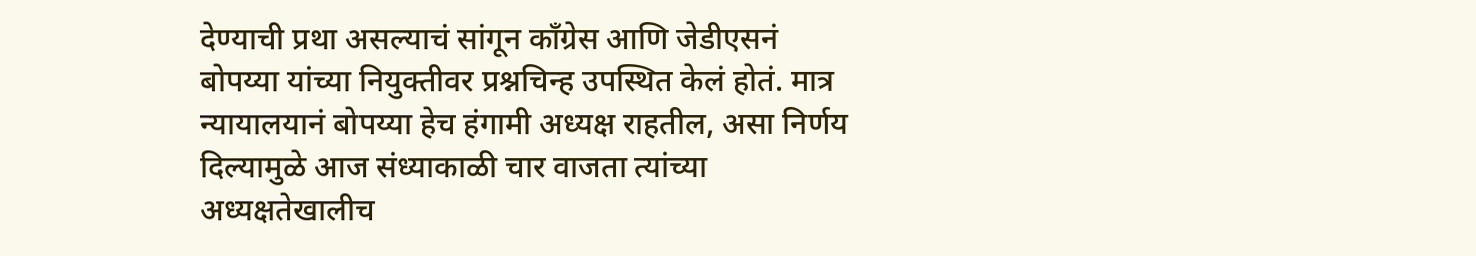देण्याची प्रथा असल्याचं सांगून काँग्रेस आणि जेडीएसनं बोपय्या यांच्या नियुक्तीवर प्रश्नचिन्ह उपस्थित केलं होतं. मात्र न्यायालयानं बोपय्या हेच हंगामी अध्यक्ष राहतील, असा निर्णय दिल्यामुळे आज संध्याकाळी चार वाजता त्यांच्या अध्यक्षतेखालीच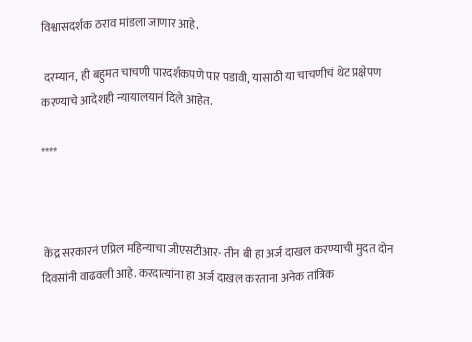विश्वासदर्शक ठराव मांडला जाणार आहे.

 दरम्यान, ही बहुमत चाचणी पारदर्शकपणे पार पडावी, यासाठी या चाचणीचं थेट प्रक्षेपण करण्याचे आदेशही न्यायालयानं दिले आहेत.

****



 केंद्र सरकारनं एप्रिल महिन्याचा जीएसटीआर- तीन बी हा अर्ज दाखल करण्याची मुदत दोन दिवसांनी वाढवली आहे. करदात्यांना हा अर्ज दाखल करताना अनेक तांत्रिक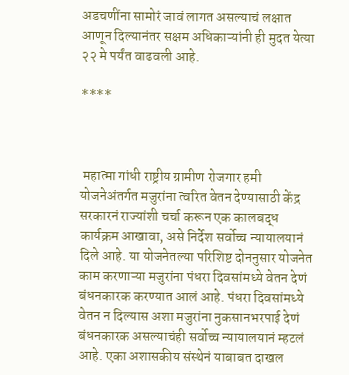अडचणींना सामोरं जावं लागत असल्याचं लक्षात आणून दिल्यानंतर सक्षम अधिकाऱ्यांनी ही मुदत येत्या २२ मे पर्यंत वाढवली आहे.

****



 महात्मा गांधी राष्ट्रीय ग्रामीण रोजगार हमी योजनेअंतर्गत मजुरांना त्वरित वेतन देण्यासाठी केंद्र सरकारनं राज्यांशी चर्चा करून एक कालबद्ध कार्यक्रम आखावा, असे निर्देश सर्वोच्च न्यायालयानं दिले आहे. या योजनेतल्या परिशिष्ट दोननुसार योजनेत काम करणाऱ्या मजुरांना पंधरा दिवसांमध्ये वेतन देणं बंधनकारक करण्यात आलं आहे. पंधरा दिवसांमध्ये वेतन न दिल्यास अशा मजुरांना नुकसानभरपाई देणं बंधनकारक असल्याचंही सर्वोच्च न्यायालयानं म्हटलं आहे. एका अशासकीय संस्थेनं याबाबत दाखल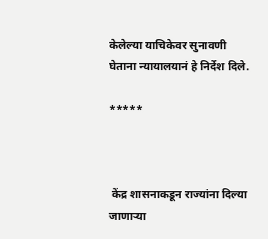केलेल्या याचिकेवर सुनावणी घेताना न्यायालयानं हे निर्देश दिले.

*****



 केंद्र शासनाकडून राज्यांना दिल्या जाणाऱ्या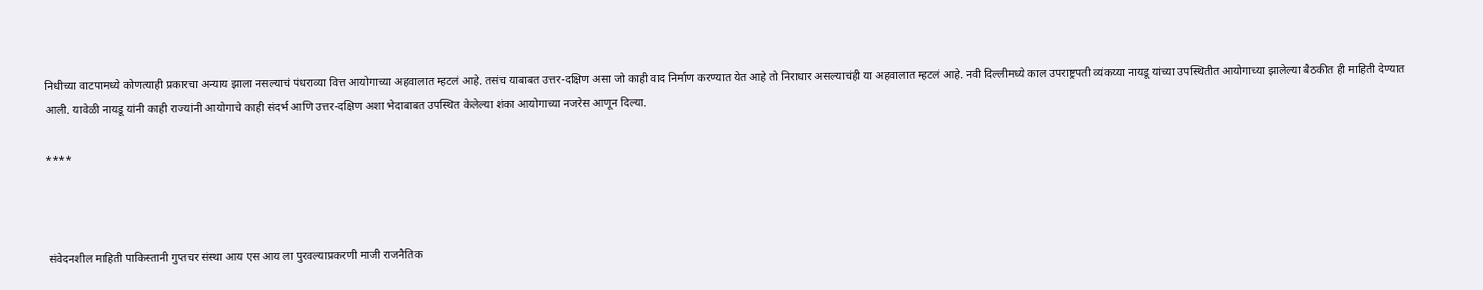निधीच्या वाटपामध्ये कोणत्याही प्रकारचा अन्याय झाला नसल्याचं पंधराव्या वित्त आयोगाच्या अहवालात म्हटलं आहे. तसंच याबाबत उत्तर-दक्षिण असा जो काही वाद निर्माण करण्यात येत आहे तो निराधार असल्याचंही या अहवालात म्हटलं आहे. नवी दिल्लीमध्ये काल उपराष्ट्रपती व्यंकय्या नायडू यांच्या उपस्थितीत आयोगाच्या झालेल्या बैठकीत ही माहिती देण्यात आली. यावेळी नायडू यांनी काही राज्यांनी आयोगाचे काही संदर्भ आणि उत्तर-दक्षिण अशा भेदाबाबत उपस्थित केलेल्या शंका आयोगाच्या नजरेस आणून दिल्या.

****



 संवेदनशील माहिती पाकिस्तानी गुप्तचर संस्था आय एस आय ला पुरवल्याप्रकरणी माजी राजनैतिक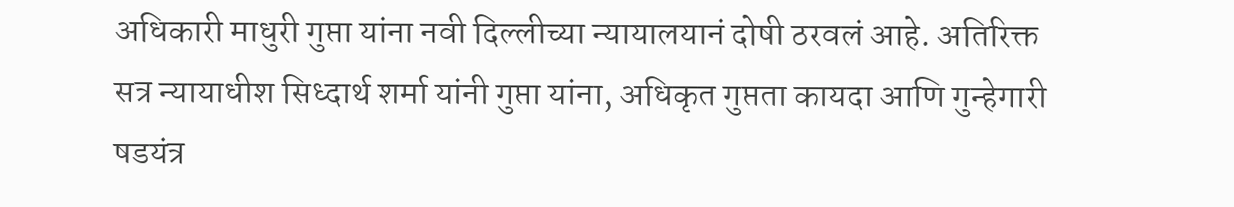अधिकारी माधुरी गुप्ता यांना नवी दिल्लीच्या न्यायालयानं दोषी ठरवलं आहे. अतिरिक्त सत्र न्यायाधीश सिध्दार्थ शर्मा यांनी गुप्ता यांना, अधिकृत गुप्तता कायदा आणि गुन्हेगारी षडयंत्र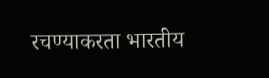रचण्याकरता भारतीय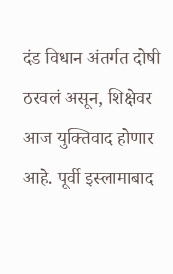दंड विधान अंतर्गत दोषी ठरवलं असून, शिक्षेवर आज युक्तिवाद होणार आहे. पूर्वी इस्लामाबाद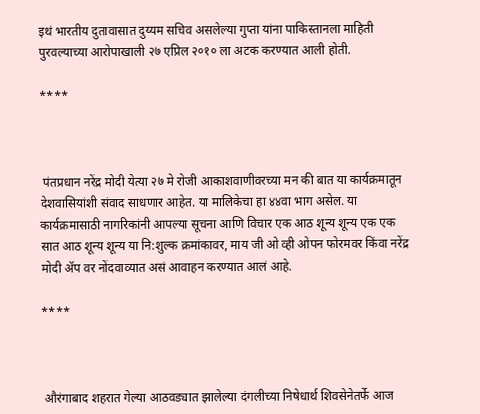इथं भारतीय दुतावासात दुय्यम सचिव असलेल्या गुप्ता यांना पाकिस्तानला माहिती पुरवल्याच्या आरोपाखाली २७ एप्रिल २०१० ला अटक करण्यात आली होती.

****



 पंतप्रधान नरेंद्र मोदी येत्या २७ मे रोजी आकाशवाणीवरच्या मन की बात या कार्यक्रमातून देशवासियांशी संवाद साधणार आहेत. या मालिकेचा हा ४४वा भाग असेल. या कार्यक्रमासाठी नागरिकांनी आपल्या सूचना आणि विचार एक आठ शून्य शून्य एक एक सात आठ शून्य शून्य या नि:शुल्क क्रमांकावर, माय जी ओ व्ही ओपन फोरमवर किंवा नरेंद्र मोदी ॲप वर नोंदवाव्यात असं आवाहन करण्यात आलं आहे.

****



 औरंगाबाद शहरात गेल्या आठवड्यात झालेल्या दंगलीच्या निषेधार्थ शिवसेनेतर्फे आज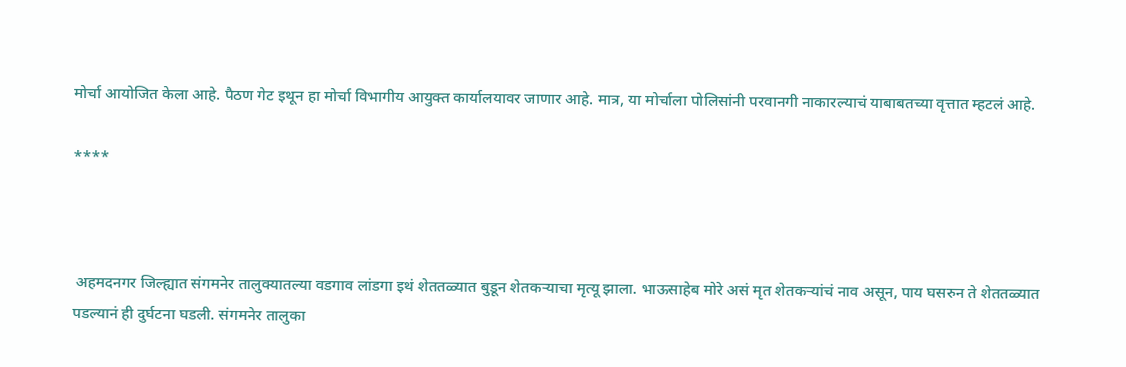मोर्चा आयोजित केला आहे. पैठण गेट इथून हा मोर्चा विभागीय आयुक्त कार्यालयावर जाणार आहे. मात्र, या मोर्चाला पोलिसांनी परवानगी नाकारल्याचं याबाबतच्या वृत्तात म्हटलं आहे.

****



 अहमदनगर जिल्ह्यात संगमनेर तालुक्यातल्या वडगाव लांडगा इथं शेततळ्यात बुडून शेतकऱ्याचा मृत्यू झाला. भाऊसाहेब मोरे असं मृत शेतकऱ्यांचं नाव असून, पाय घसरुन ते शेततळ्यात पडल्यानं ही दुर्घटना घडली. संगमनेर तालुका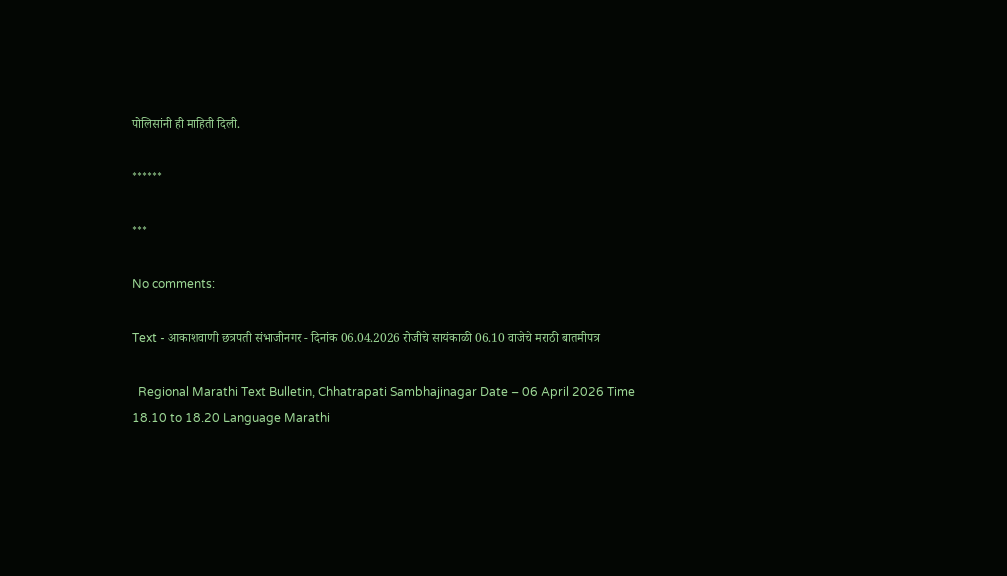पोलिसांनी ही माहिती दिली.

******

***

No comments:

Text - आकाशवाणी छत्रपती संभाजीनगर - दिनांक 06.04.2026 रोजीचे सायंकाळी 06.10 वाजेचे मराठी बातमीपत्र

  Regional Marathi Text Bulletin, Chhatrapati Sambhajinagar Date – 06 April 2026 Time 18.10 to 18.20 Language Marathi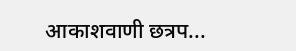आकाशवाणी छत्रप...